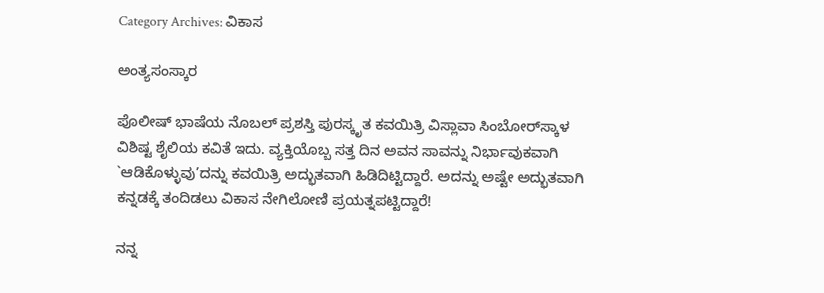Category Archives: ವಿಕಾಸ

ಅಂತ್ಯಸಂಸ್ಕಾರ

ಪೊಲೀಷ್‌ ಭಾಷೆಯ ನೊಬಲ್‌ ಪ್ರಶಸ್ತಿ ಪುರಸ್ಕೃತ ಕವಯಿತ್ರಿ ವಿಸ್ಲಾವಾ ಸಿಂಬೋರ್‌ಸ್ಕಾಳ ವಿಶಿಷ್ಟ ಶೈಲಿಯ ಕವಿತೆ ಇದು. ವ್ಯಕ್ತಿಯೊಬ್ಬ ಸತ್ತ ದಿನ ಅವನ ಸಾವನ್ನು ನಿರ್ಭಾವುಕವಾಗಿ `ಆಡಿಕೊಳ್ಳುವು’ದನ್ನು ಕವಯಿತ್ರಿ ಅದ್ಭುತವಾಗಿ ಹಿಡಿದಿಟ್ಟಿದ್ದಾರೆ. ಅದನ್ನು ಅಷ್ಟೇ ಅದ್ಭುತವಾಗಿ ಕನ್ನಡಕ್ಕೆ ತಂದಿಡಲು ವಿಕಾಸ ನೇಗಿಲೋಣಿ ಪ್ರಯತ್ನಪಟ್ಟಿದ್ದಾರೆ!

ನನ್ನ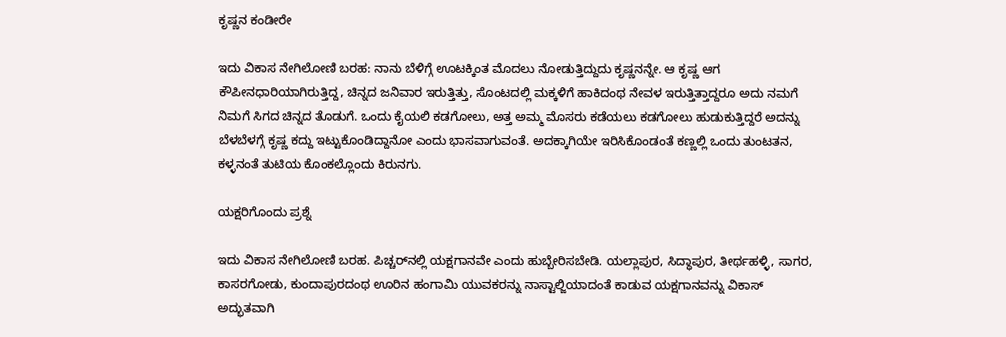ಕೃಷ್ಣನ ಕಂಡೀರೇ

ಇದು ವಿಕಾಸ ನೇಗಿಲೋಣಿ ಬರಹ: ನಾನು ಬೆಳಿಗ್ಗೆ ಊಟಕ್ಕಿಂತ ಮೊದಲು ನೋಡುತ್ತಿದ್ದುದು ಕೃಷ್ಣನನ್ನೇ. ಆ ಕೃಷ್ಣ ಆಗ ಕೌಪೀನಧಾರಿಯಾಗಿರುತ್ತಿದ್ದ, ಚಿನ್ನದ ಜನಿವಾರ ಇರುತ್ತಿತ್ತು, ಸೊಂಟದಲ್ಲಿ ಮಕ್ಕಳಿಗೆ ಹಾಕಿದಂಥ ನೇವಳ ಇರುತ್ತಿತ್ತಾದ್ದರೂ ಅದು ನಮಗೆ ನಿಮಗೆ ಸಿಗದ ಚಿನ್ನದ ತೊಡುಗೆ. ಒಂದು ಕೈಯಲಿ ಕಡಗೋಲು, ಅತ್ತ ಅಮ್ಮ ಮೊಸರು ಕಡೆಯಲು ಕಡಗೋಲು ಹುಡುಕುತ್ತಿದ್ದರೆ ಅದನ್ನು ಬೆಳಬೆಳಗ್ಗೆ ಕೃಷ್ಣ ಕದ್ದು ಇಟ್ಟುಕೊಂಡಿದ್ದಾನೋ ಎಂದು ಭಾಸವಾಗುವಂತೆ. ಅದಕ್ಕಾಗಿಯೇ ಇರಿಸಿಕೊಂಡಂತೆ ಕಣ್ಣಲ್ಲಿ ಒಂದು ತುಂಟತನ, ಕಳ್ಳನಂತೆ ತುಟಿಯ ಕೊಂಕಲ್ಲೊಂದು ಕಿರುನಗು.

ಯಕ್ಷರಿಗೊಂದು ಪ್ರಶ್ನೆ

ಇದು ವಿಕಾಸ ನೇಗಿಲೋಣಿ ಬರಹ. ಪಿಚ್ಚರ್‌ನಲ್ಲಿ ಯಕ್ಷಗಾನವೇ ಎಂದು ಹುಬ್ಬೇರಿಸಬೇಡಿ. ಯಲ್ಲಾಪುರ, ಸಿದ್ಧಾಪುರ, ತೀರ್ಥಹಳ್ಳಿ, ಸಾಗರ, ಕಾಸರಗೋಡು, ಕುಂದಾಪುರದಂಥ ಊರಿನ ಹಂಗಾಮಿ ಯುವಕರನ್ನು ನಾಸ್ಟಾಲ್ಜಿಯಾದಂತೆ ಕಾಡುವ ಯಕ್ಷಗಾನವನ್ನು ವಿಕಾಸ್‌ ಅದ್ಭುತವಾಗಿ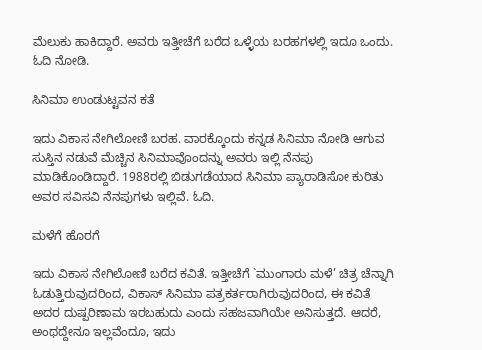ಮೆಲುಕು ಹಾಕಿದ್ದಾರೆ. ಅವರು ಇತ್ತೀಚೆಗೆ ಬರೆದ ಒಳ್ಳೆಯ ಬರಹಗಳಲ್ಲಿ ಇದೂ ಒಂದು. ಓದಿ ನೋಡಿ.

ಸಿನಿಮಾ ಉಂಡುಟ್ಟವನ ಕತೆ

ಇದು ವಿಕಾಸ ನೇಗಿಲೋಣಿ ಬರಹ. ವಾರಕ್ಕೊಂದು ಕನ್ನಡ ಸಿನಿಮಾ ನೋಡಿ ಆಗುವ ಸುಸ್ತಿನ ನಡುವೆ ಮೆಚ್ಚಿನ ಸಿನಿಮಾವೊಂದನ್ನು ಅವರು ಇಲ್ಲಿ ನೆನಪು ಮಾಡಿಕೊಂಡಿದ್ದಾರೆ. 1988ರಲ್ಲಿ ಬಿಡುಗಡೆಯಾದ ಸಿನಿಮಾ ಪ್ಯಾರಾಡಿಸೋ ಕುರಿತು ಅವರ ಸವಿಸವಿ ನೆನಪುಗಳು ಇಲ್ಲಿವೆ. ಓದಿ.

ಮಳೆಗೆ ಹೊರಗೆ

ಇದು ವಿಕಾಸ ನೇಗಿಲೋಣಿ ಬರೆದ ಕವಿತೆ. ಇತ್ತೀಚೆಗೆ `ಮುಂಗಾರು ಮಳೆ’ ಚಿತ್ರ ಚೆನ್ನಾಗಿ ಓಡುತ್ತಿರುವುದರಿಂದ, ವಿಕಾಸ್‌ ಸಿನಿಮಾ ಪತ್ರಕರ್ತರಾಗಿರುವುದರಿಂದ, ಈ ಕವಿತೆ ಅದರ ದುಷ್ಪರಿಣಾಮ ಇರಬಹುದು ಎಂದು ಸಹಜವಾಗಿಯೇ ಅನಿಸುತ್ತದೆ. ಆದರೆ, ಅಂಥದ್ದೇನೂ ಇಲ್ಲವೆಂದೂ, ಇದು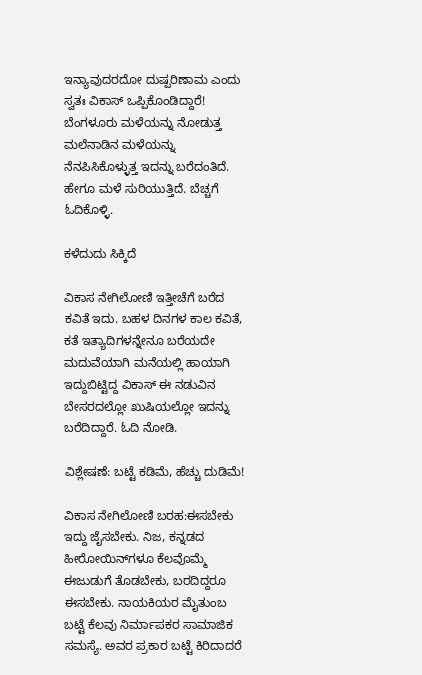ಇನ್ಯಾವುದರದೋ ದುಷ್ಪರಿಣಾಮ ಎಂದು ಸ್ವತಃ ವಿಕಾಸ್‌ ಒಪ್ಪಿಕೊಂಡಿದ್ದಾರೆ! ಬೆಂಗಳೂರು ಮಳೆಯನ್ನು ನೋಡುತ್ತ ಮಲೆನಾಡಿನ ಮಳೆಯನ್ನು ನೆನಪಿಸಿಕೊಳ್ಳುತ್ತ ಇದನ್ನು ಬರೆದಂತಿದೆ. ಹೇಗೂ ಮಳೆ ಸುರಿಯುತ್ತಿದೆ. ಬೆಚ್ಚಗೆ ಓದಿಕೊಳ್ಳಿ.

ಕಳೆದುದು ಸಿಕ್ಕಿದೆ

ವಿಕಾಸ ನೇಗಿಲೋಣಿ ಇತ್ತೀಚೆಗೆ ಬರೆದ ಕವಿತೆ ಇದು. ಬಹಳ ದಿನಗಳ ಕಾಲ ಕವಿತೆ, ಕತೆ ಇತ್ಯಾದಿಗಳನ್ನೇನೂ ಬರೆಯದೇ ಮದುವೆಯಾಗಿ ಮನೆಯಲ್ಲಿ ಹಾಯಾಗಿ ಇದ್ದುಬಿಟ್ಟಿದ್ದ ವಿಕಾಸ್‌ ಈ ನಡುವಿನ ಬೇಸರದಲ್ಲೋ ಖುಷಿಯಲ್ಲೋ ಇದನ್ನು ಬರೆದಿದ್ದಾರೆ. ಓದಿ ನೋಡಿ.

ವಿಶ್ಲೇಷಣೆ: ಬಟ್ಟೆ ಕಡಿಮೆ, ಹೆಚ್ಚು ದುಡಿಮೆ!

ವಿಕಾಸ ನೇಗಿಲೋಣಿ ಬರಹ:ಈಸಬೇಕು ಇದ್ದು ಜೈಸಬೇಕು. ನಿಜ, ಕನ್ನಡದ ಹೀರೋಯಿನ್‌ಗಳೂ ಕೆಲವೊಮ್ಮೆ ಈಜುಡುಗೆ ತೊಡಬೇಕು, ಬರದಿದ್ದರೂ ಈಸಬೇಕು. ನಾಯಕಿಯರ ಮೈತುಂಬ ಬಟ್ಟೆ ಕೆಲವು ನಿರ್ಮಾಪಕರ ಸಾಮಾಜಿಕ ಸಮಸ್ಯೆ. ಅವರ ಪ್ರಕಾರ ಬಟ್ಟೆ ಕಿರಿದಾದರೆ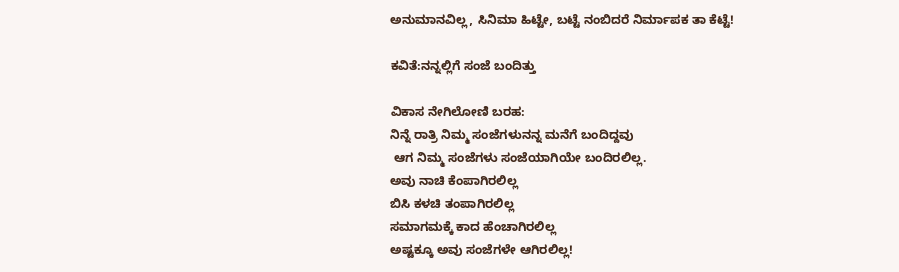ಅನುಮಾನವಿಲ್ಲ, ಸಿನಿಮಾ ಹಿಟ್ಟೇ, ಬಟ್ಟೆ ನಂಬಿದರೆ ನಿರ್ಮಾಪಕ ತಾ ಕೆಟ್ಟೆ!

ಕವಿತೆ:ನನ್ನಲ್ಲಿಗೆ ಸಂಜೆ ಬಂದಿತ್ತು

ವಿಕಾಸ ನೇಗಿಲೋಣಿ ಬರಹ:
ನಿನ್ನೆ ರಾತ್ರಿ ನಿಮ್ಮ ಸಂಜೆಗಳುನನ್ನ ಮನೆಗೆ ಬಂದಿದ್ದವು
 ಆಗ ನಿಮ್ಮ ಸಂಜೆಗಳು ಸಂಜೆಯಾಗಿಯೇ ಬಂದಿರಲಿಲ್ಲ.
ಅವು ನಾಚಿ ಕೆಂಪಾಗಿರಲಿಲ್ಲ
ಬಿಸಿ ಕಳಚಿ ತಂಪಾಗಿರಲಿಲ್ಲ
ಸಮಾಗಮಕ್ಕೆ ಕಾದ ಹೆಂಚಾಗಿರಲಿಲ್ಲ
ಅಷ್ಟಕ್ಕೂ ಅವು ಸಂಜೆಗಳೇ ಆಗಿರಲಿಲ್ಲ!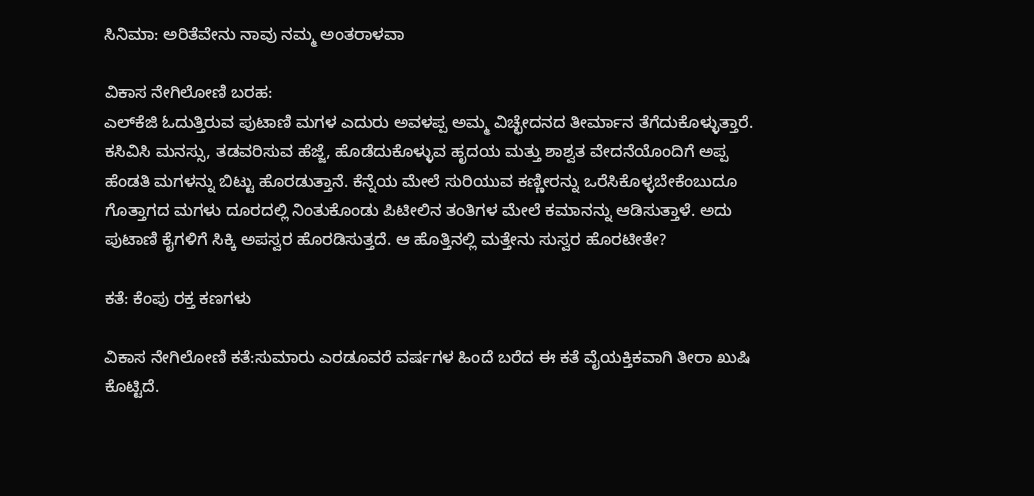ಸಿನಿಮಾ: ಅರಿತೆವೇನು ನಾವು ನಮ್ಮ ಅಂತರಾಳವಾ

ವಿಕಾಸ ನೇಗಿಲೋಣಿ ಬರಹ:
ಎಲ್‌ಕೆಜಿ ಓದುತ್ತಿರುವ ಪುಟಾಣಿ ಮಗಳ ಎದುರು ಅವಳಪ್ಪ ಅಮ್ಮ ವಿಚ್ಛೇದನದ ತೀರ್ಮಾನ ತೆಗೆದುಕೊಳ್ಳುತ್ತಾರೆ. ಕಸಿವಿಸಿ ಮನಸ್ಸು, ತಡವರಿಸುವ ಹೆಜ್ಜೆ, ಹೊಡೆದುಕೊಳ್ಳುವ ಹೃದಯ ಮತ್ತು ಶಾಶ್ವತ ವೇದನೆಯೊಂದಿಗೆ ಅಪ್ಪ ಹೆಂಡತಿ ಮಗಳನ್ನು ಬಿಟ್ಟು ಹೊರಡುತ್ತಾನೆ. ಕೆನ್ನೆಯ ಮೇಲೆ ಸುರಿಯುವ ಕಣ್ಣೀರನ್ನು ಒರೆಸಿಕೊಳ್ಳಬೇಕೆಂಬುದೂ ಗೊತ್ತಾಗದ ಮಗಳು ದೂರದಲ್ಲಿ ನಿಂತುಕೊಂಡು ಪಿಟೀಲಿನ ತಂತಿಗಳ ಮೇಲೆ ಕಮಾನನ್ನು ಆಡಿಸುತ್ತಾಳೆ. ಅದು ಪುಟಾಣಿ ಕೈಗಳಿಗೆ ಸಿಕ್ಕಿ ಅಪಸ್ವರ ಹೊರಡಿಸುತ್ತದೆ. ಆ ಹೊತ್ತಿನಲ್ಲಿ ಮತ್ತೇನು ಸುಸ್ವರ ಹೊರಟೀತೇ?

ಕತೆ: ಕೆಂಪು ರಕ್ತ ಕಣಗಳು

ವಿಕಾಸ ನೇಗಿಲೋಣಿ ಕತೆ:ಸುಮಾರು ಎರಡೂವರೆ ವರ್ಷಗಳ ಹಿಂದೆ ಬರೆದ ಈ ಕತೆ ವೈಯಕ್ತಿಕವಾಗಿ ತೀರಾ ಖುಷಿ ಕೊಟ್ಟಿದೆ.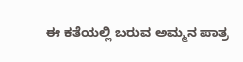ಈ ಕತೆಯಲ್ಲಿ ಬರುವ ಅಮ್ಮನ ಪಾತ್ರ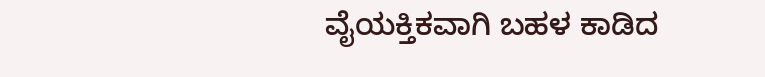ವೈಯಕ್ತಿಕವಾಗಿ ಬಹಳ ಕಾಡಿದ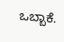ಒಬ್ಬಾಕೆ.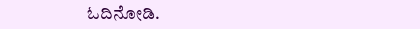ಓದಿನೋಡಿ.